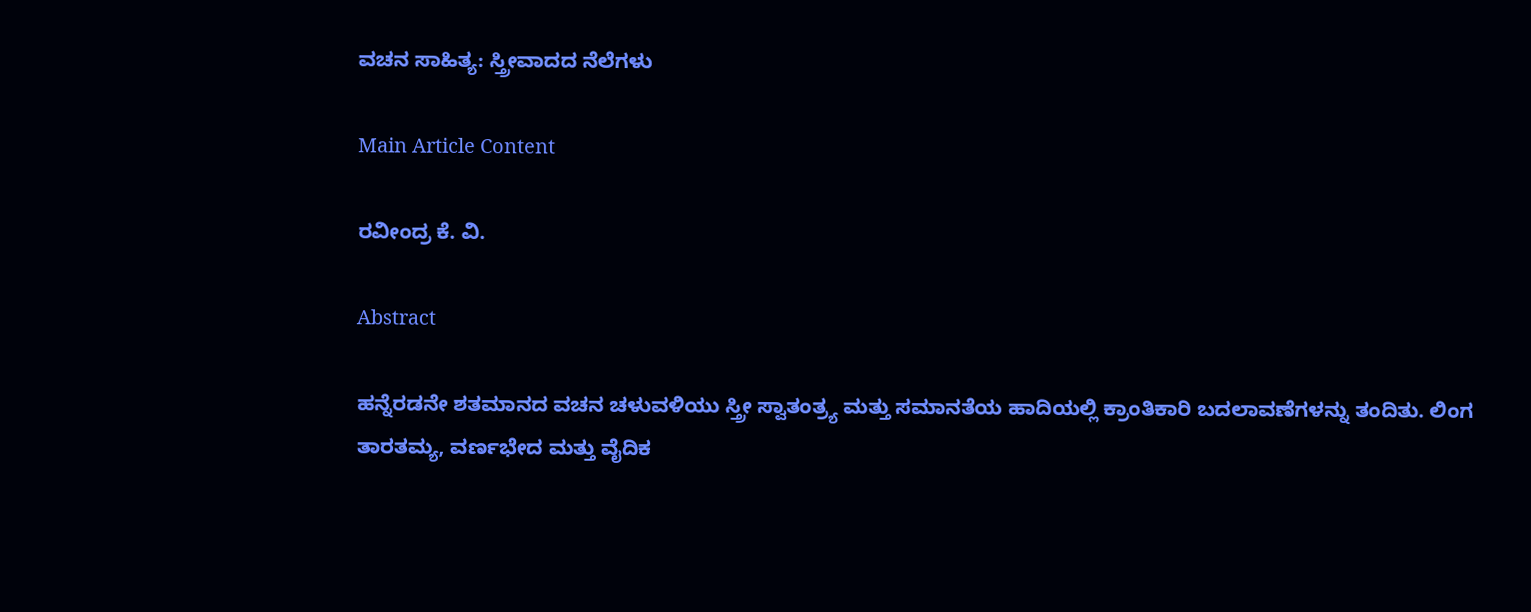ವಚನ ಸಾಹಿತ್ಯ: ಸ್ತ್ರೀವಾದದ ನೆಲೆಗಳು

Main Article Content

ರವೀಂದ್ರ ಕೆ. ವಿ.

Abstract

ಹನ್ನೆರಡನೇ ಶತಮಾನದ ವಚನ ಚಳುವಳಿಯು ಸ್ತ್ರೀ ಸ್ವಾತಂತ್ರ್ಯ ಮತ್ತು ಸಮಾನತೆಯ ಹಾದಿಯಲ್ಲಿ ಕ್ರಾಂತಿಕಾರಿ ಬದಲಾವಣೆಗಳನ್ನು ತಂದಿತು. ಲಿಂಗ ತಾರತಮ್ಯ, ವರ್ಣಭೇದ ಮತ್ತು ವೈದಿಕ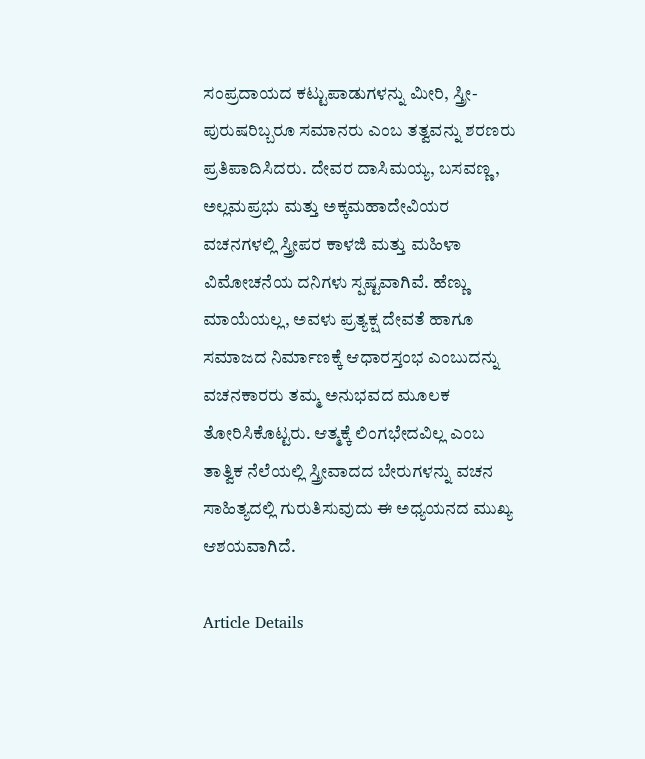ಸಂಪ್ರದಾಯದ ಕಟ್ಟುಪಾಡುಗಳನ್ನು ಮೀರಿ, ಸ್ತ್ರೀ-ಪುರುಷರಿಬ್ಬರೂ ಸಮಾನರು ಎಂಬ ತತ್ವವನ್ನು ಶರಣರು ಪ್ರತಿಪಾದಿಸಿದರು. ದೇವರ ದಾಸಿಮಯ್ಯ, ಬಸವಣ್ಣ, ಅಲ್ಲಮಪ್ರಭು ಮತ್ತು ಅಕ್ಕಮಹಾದೇವಿಯರ ವಚನಗಳಲ್ಲಿ ಸ್ತ್ರೀಪರ ಕಾಳಜಿ ಮತ್ತು ಮಹಿಳಾ ವಿಮೋಚನೆಯ ದನಿಗಳು ಸ್ಪಷ್ಟವಾಗಿವೆ. ಹೆಣ್ಣು ಮಾಯೆಯಲ್ಲ, ಅವಳು ಪ್ರತ್ಯಕ್ಷ ದೇವತೆ ಹಾಗೂ ಸಮಾಜದ ನಿರ್ಮಾಣಕ್ಕೆ ಆಧಾರಸ್ತಂಭ ಎಂಬುದನ್ನು ವಚನಕಾರರು ತಮ್ಮ ಅನುಭವದ ಮೂಲಕ ತೋರಿಸಿಕೊಟ್ಟರು. ಆತ್ಮಕ್ಕೆ ಲಿಂಗಭೇದವಿಲ್ಲ ಎಂಬ ತಾತ್ವಿಕ ನೆಲೆಯಲ್ಲಿ ಸ್ತ್ರೀವಾದದ ಬೇರುಗಳನ್ನು ವಚನ ಸಾಹಿತ್ಯದಲ್ಲಿ ಗುರುತಿಸುವುದು ಈ ಅಧ್ಯಯನದ ಮುಖ್ಯ ಆಶಯವಾಗಿದೆ.

Article Details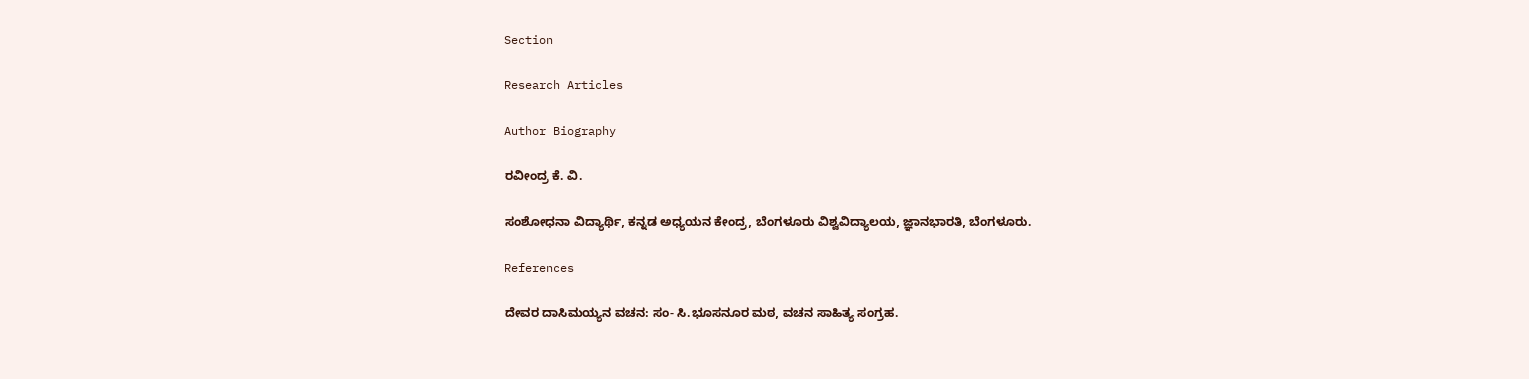Section

Research Articles

Author Biography

ರವೀಂದ್ರ ಕೆ. ವಿ.

ಸಂಶೋಧನಾ ವಿದ್ಯಾರ್ಥಿ, ಕನ್ನಡ ಅಧ್ಯಯನ ಕೇಂದ್ರ, ಬೆಂಗಳೂರು ವಿಶ್ವವಿದ್ಯಾಲಯ, ಜ್ಞಾನಭಾರತಿ, ಬೆಂಗಳೂರು.

References

ದೇವರ ದಾಸಿಮಯ್ಯನ ವಚನ: ಸಂ- ಸಿ.ಭೂಸನೂರ ಮಠ, ವಚನ ಸಾಹಿತ್ಯ ಸಂಗ್ರಹ.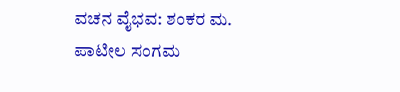ವಚನ ವೈಭವ: ಶಂಕರ ಮ. ಪಾಟೀಲ ಸಂಗಮ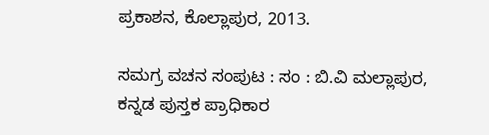ಪ್ರಕಾಶನ, ಕೊಲ್ಲಾಪುರ, 2013.

ಸಮಗ್ರ ವಚನ ಸಂಪುಟ : ಸಂ : ಬಿ.ವಿ ಮಲ್ಲಾಪುರ, ಕನ್ನಡ ಪುಸ್ತಕ ಪ್ರಾಧಿಕಾರ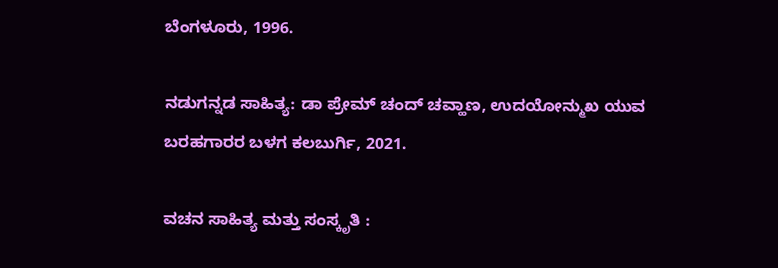ಬೆಂಗಳೂರು, 1996.

ನಡುಗನ್ನಡ ಸಾಹಿತ್ಯ: ಡಾ ಪ್ರೇಮ್ ಚಂದ್ ಚವ್ಹಾಣ, ಉದಯೋನ್ಮುಖ ಯುವ ಬರಹಗಾರರ ಬಳಗ ಕಲಬುರ್ಗಿ, 2021.

ವಚನ ಸಾಹಿತ್ಯ ಮತ್ತು ಸಂಸ್ಕೃತಿ :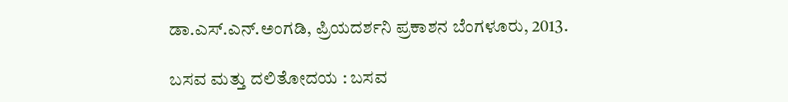ಡಾ.ಎಸ್.ಎನ್.ಅಂಗಡಿ, ಪ್ರಿಯದರ್ಶನಿ ಪ್ರಕಾಶನ ಬೆಂಗಳೂರು, 2013.

ಬಸವ ಮತ್ತು ದಲಿತೋದಯ : ಬಸವ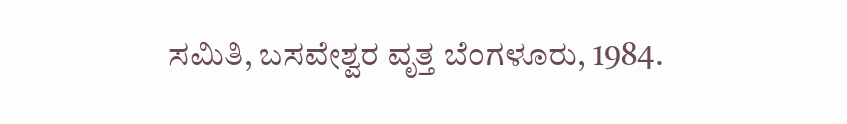ಸಮಿತಿ, ಬಸವೇಶ್ವರ ವೃತ್ತ ಬೆಂಗಳೂರು, 1984.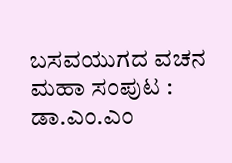ಬಸವಯುಗದ ವಚನ ಮಹಾ ಸಂಪುಟ : ಡಾ.ಎಂ.ಎಂ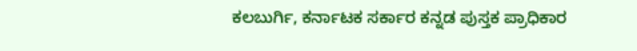ಕಲಬುರ್ಗಿ, ಕರ್ನಾಟಕ ಸರ್ಕಾರ ಕನ್ನಡ ಪುಸ್ತಕ ಪ್ರಾಧಿಕಾರ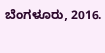ಬೆಂಗಳೂರು, 2016.